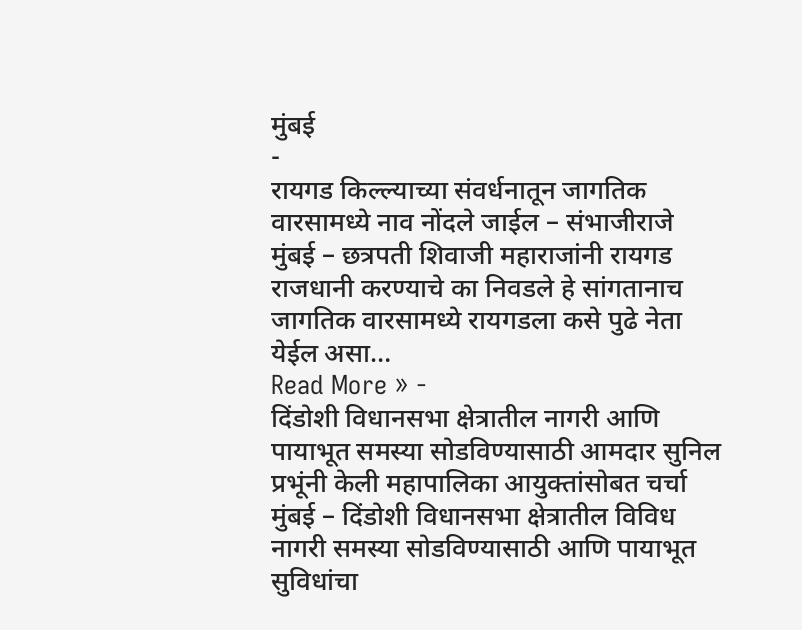मुंबई
-
रायगड किल्ल्याच्या संवर्धनातून जागतिक वारसामध्ये नाव नोंदले जाईल – संभाजीराजे
मुंबई – छत्रपती शिवाजी महाराजांनी रायगड राजधानी करण्याचे का निवडले हे सांगतानाच जागतिक वारसामध्ये रायगडला कसे पुढे नेता येईल असा…
Read More » -
दिंडोशी विधानसभा क्षेत्रातील नागरी आणि पायाभूत समस्या सोडविण्यासाठी आमदार सुनिल प्रभूंनी केली महापालिका आयुक्तांसोबत चर्चा
मुंबई – दिंडोशी विधानसभा क्षेत्रातील विविध नागरी समस्या सोडविण्यासाठी आणि पायाभूत सुविधांचा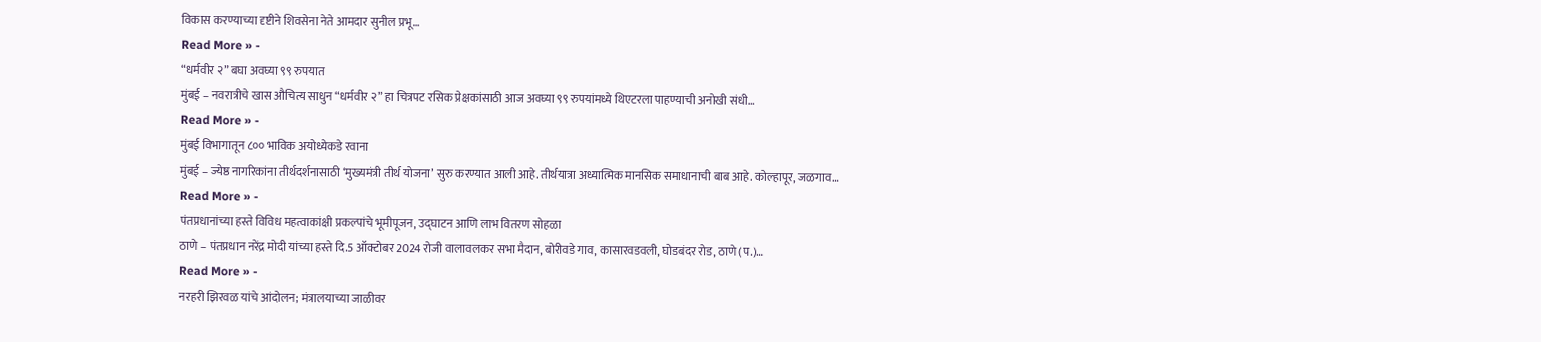विकास करण्याच्या दृष्टीने शिवसेना नेते आमदार सुनील प्रभू…
Read More » -
“धर्मवीर २” बघा अवघ्या ९९ रुपयात
मुंबई – नवरात्रीचे खास औचित्य साधुन “धर्मवीर २” हा चित्रपट रसिक प्रेक्षकांसाठी आज अवघ्या ९९ रुपयांमध्ये थिएटरला पाहण्याची अनोखी संधी…
Read More » -
मुंबई विभागातून ८०० भाविक अयोध्येकडे रवाना
मुंबई – ज्येष्ठ नागरिकांना तीर्थदर्शनासाठी ‘मुख्यमंत्री तीर्थ योजना’ सुरु करण्यात आली आहे. तीर्थयात्रा अध्यात्मिक मानसिक समाधानाची बाब आहे. कोल्हापूर, जळगाव…
Read More » -
पंतप्रधानांच्या हस्ते विविध महत्वाकांक्षी प्रकल्पांचे भूमीपूजन, उद्घाटन आणि लाभ वितरण सोहळा
ठाणे – पंतप्रधान नरेंद्र मोदी यांच्या हस्ते दि.5 ऑक्टोबर 2024 रोजी वालावलकर सभा मैदान, बोरीवडे गाव, कासारवडवली, घोडबंदर रोड, ठाणे (प.)…
Read More » -
नरहरी झिरवळ यांचे आंदोलन; मंत्रालयाच्या जाळीवर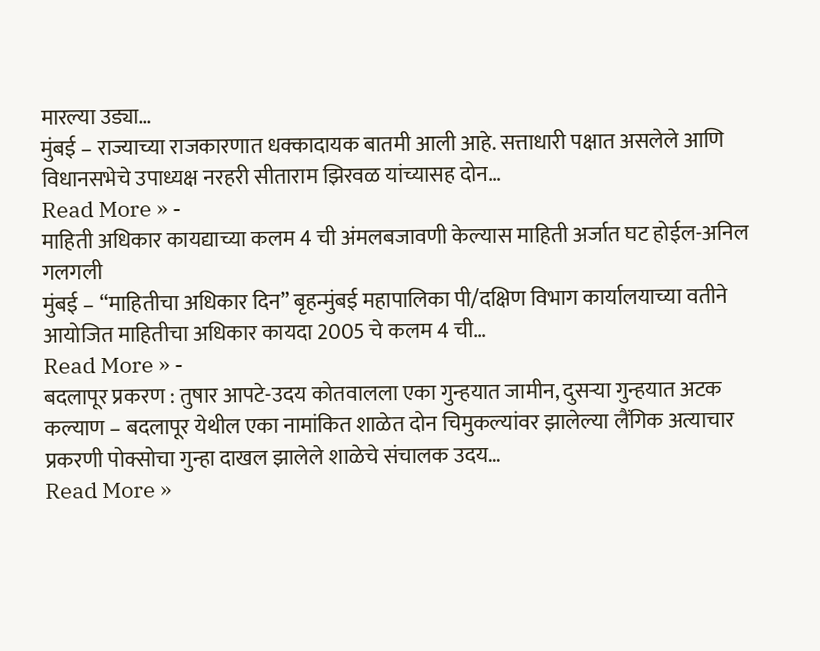मारल्या उड्या…
मुंबई – राज्याच्या राजकारणात धक्कादायक बातमी आली आहे. सत्ताधारी पक्षात असलेले आणि विधानसभेचे उपाध्यक्ष नरहरी सीताराम झिरवळ यांच्यासह दोन…
Read More » -
माहिती अधिकार कायद्याच्या कलम 4 ची अंमलबजावणी केल्यास माहिती अर्जात घट होईल-अनिल गलगली
मुंबई – “माहितीचा अधिकार दिन” बृहन्मुंबई महापालिका पी/दक्षिण विभाग कार्यालयाच्या वतीने आयोजित माहितीचा अधिकार कायदा 2005 चे कलम 4 ची…
Read More » -
बदलापूर प्रकरण : तुषार आपटे-उदय कोतवालला एका गुन्हयात जामीन, दुसऱ्या गुन्हयात अटक
कल्याण – बदलापूर येथील एका नामांकित शाळेत दोन चिमुकल्यांवर झालेल्या लैंगिक अत्याचार प्रकरणी पोक्सोचा गुन्हा दाखल झालेले शाळेचे संचालक उदय…
Read More »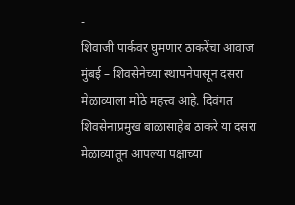-
शिवाजी पार्कवर घुमणार ठाकरेंचा आवाज
मुंबई – शिवसेनेच्या स्थापनेपासून दसरा मेळाव्याला मोठे महत्त्व आहे. दिवंगत शिवसेनाप्रमुख बाळासाहेब ठाकरे या दसरा मेळाव्यातून आपल्या पक्षाच्या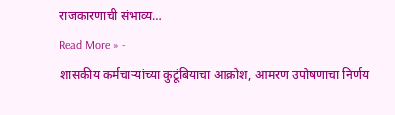राजकारणाची संभाव्य…
Read More » -
शासकीय कर्मचाऱ्यांच्या कुटूंबियाचा आक्रोश, आमरण उपोषणाचा निर्णय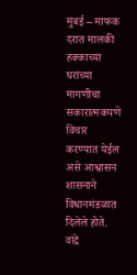मुंबई – माफक दरात मालकी हक्काच्या घरांच्या मागणीचा सकारात्मकपणे विचार करण्यात येईल असे आश्वासन शासनाने विधानमंडळात दिलेले होते. वांद्रे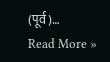(पूर्व)…
Read More »